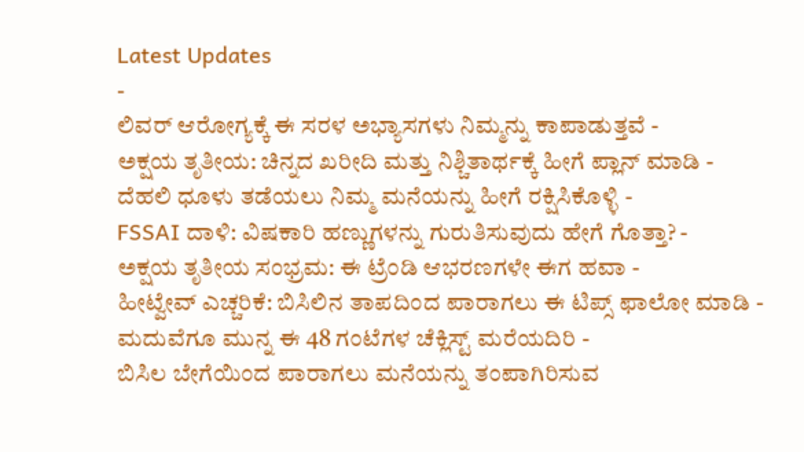Latest Updates
-
ಲಿವರ್ ಆರೋಗ್ಯಕ್ಕೆ ಈ ಸರಳ ಅಭ್ಯಾಸಗಳು ನಿಮ್ಮನ್ನು ಕಾಪಾಡುತ್ತವೆ -
ಅಕ್ಷಯ ತೃತೀಯ: ಚಿನ್ನದ ಖರೀದಿ ಮತ್ತು ನಿಶ್ಚಿತಾರ್ಥಕ್ಕೆ ಹೀಗೆ ಪ್ಲಾನ್ ಮಾಡಿ -
ದೆಹಲಿ ಧೂಳು ತಡೆಯಲು ನಿಮ್ಮ ಮನೆಯನ್ನು ಹೀಗೆ ರಕ್ಷಿಸಿಕೊಳ್ಳಿ -
FSSAI ದಾಳಿ: ವಿಷಕಾರಿ ಹಣ್ಣುಗಳನ್ನು ಗುರುತಿಸುವುದು ಹೇಗೆ ಗೊತ್ತಾ? -
ಅಕ್ಷಯ ತೃತೀಯ ಸಂಭ್ರಮ: ಈ ಟ್ರೆಂಡಿ ಆಭರಣಗಳೇ ಈಗ ಹವಾ -
ಹೀಟ್ವೇವ್ ಎಚ್ಚರಿಕೆ: ಬಿಸಿಲಿನ ತಾಪದಿಂದ ಪಾರಾಗಲು ಈ ಟಿಪ್ಸ್ ಫಾಲೋ ಮಾಡಿ -
ಮದುವೆಗೂ ಮುನ್ನ ಈ 48 ಗಂಟೆಗಳ ಚೆಕ್ಲಿಸ್ಟ್ ಮರೆಯದಿರಿ -
ಬಿಸಿಲ ಬೇಗೆಯಿಂದ ಪಾರಾಗಲು ಮನೆಯನ್ನು ತಂಪಾಗಿರಿಸುವ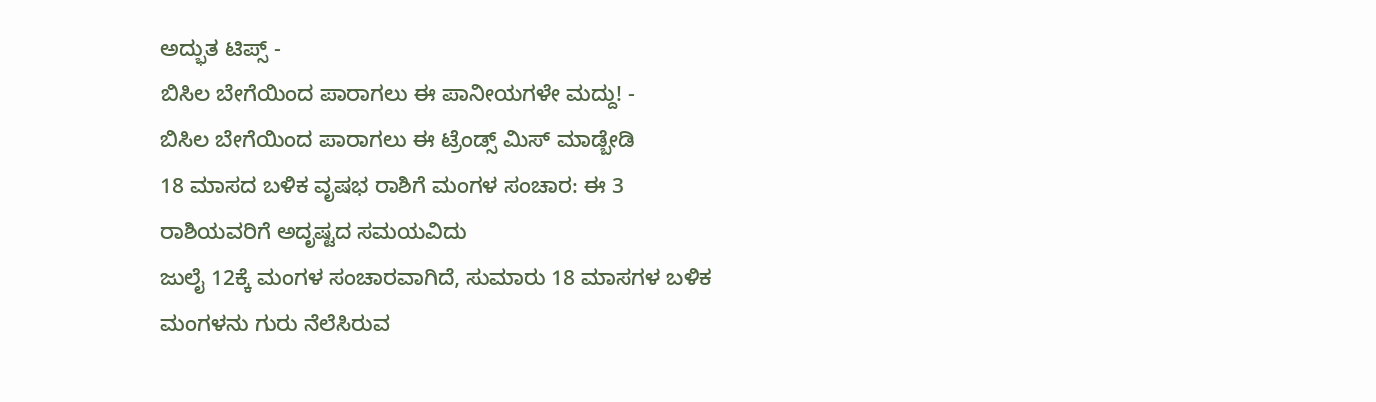ಅದ್ಭುತ ಟಿಪ್ಸ್ -
ಬಿಸಿಲ ಬೇಗೆಯಿಂದ ಪಾರಾಗಲು ಈ ಪಾನೀಯಗಳೇ ಮದ್ದು! -
ಬಿಸಿಲ ಬೇಗೆಯಿಂದ ಪಾರಾಗಲು ಈ ಟ್ರೆಂಡ್ಸ್ ಮಿಸ್ ಮಾಡ್ಬೇಡಿ
18 ಮಾಸದ ಬಳಿಕ ವೃಷಭ ರಾಶಿಗೆ ಮಂಗಳ ಸಂಚಾರ: ಈ 3 ರಾಶಿಯವರಿಗೆ ಅದೃಷ್ಟದ ಸಮಯವಿದು
ಜುಲೈ 12ಕ್ಕೆ ಮಂಗಳ ಸಂಚಾರವಾಗಿದೆ, ಸುಮಾರು 18 ಮಾಸಗಳ ಬಳಿಕ ಮಂಗಳನು ಗುರು ನೆಲೆಸಿರುವ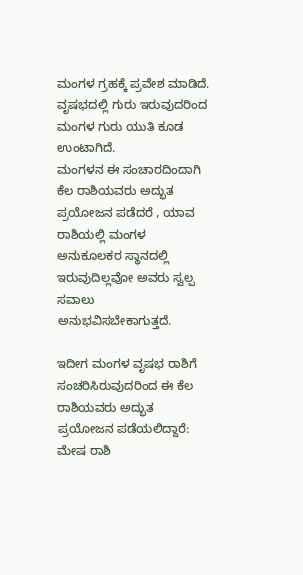ಮಂಗಳ ಗ್ರಹಕ್ಕೆ ಪ್ರವೇಶ ಮಾಡಿದೆ. ವೃಷಭದಲ್ಲಿ ಗುರು ಇರುವುದರಿಂದ ಮಂಗಳ ಗುರು ಯುತಿ ಕೂಡ ಉಂಟಾಗಿದೆ.
ಮಂಗಳನ ಈ ಸಂಚಾರದಿಂದಾಗಿ ಕೆಲ ರಾಶಿಯವರು ಅದ್ಭುತ ಪ್ರಯೋಜನ ಪಡೆದರೆ , ಯಾವ ರಾಶಿಯಲ್ಲಿ ಮಂಗಳ ಅನುಕೂಲಕರ ಸ್ಥಾನದಲ್ಲಿ ಇರುವುದಿಲ್ಲವೋ ಅವರು ಸ್ವಲ್ಪ ಸವಾಲು ಅನುಭವಿಸಬೇಕಾಗುತ್ತದೆ.

ಇದೀಗ ಮಂಗಳ ವೃಷಭ ರಾಶಿಗೆ ಸಂಚರಿಸಿರುವುದರಿಂದ ಈ ಕೆಲ ರಾಶಿಯವರು ಅದ್ಭುತ ಪ್ರಯೋಜನ ಪಡೆಯಲಿದ್ದಾರೆ:
ಮೇಷ ರಾಶಿ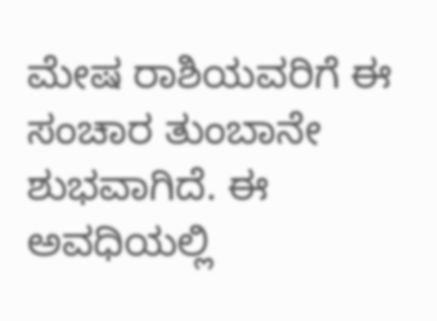ಮೇಷ ರಾಶಿಯವರಿಗೆ ಈ ಸಂಚಾರ ತುಂಬಾನೇ ಶುಭವಾಗಿದೆ. ಈ ಅವಧಿಯಲ್ಲಿ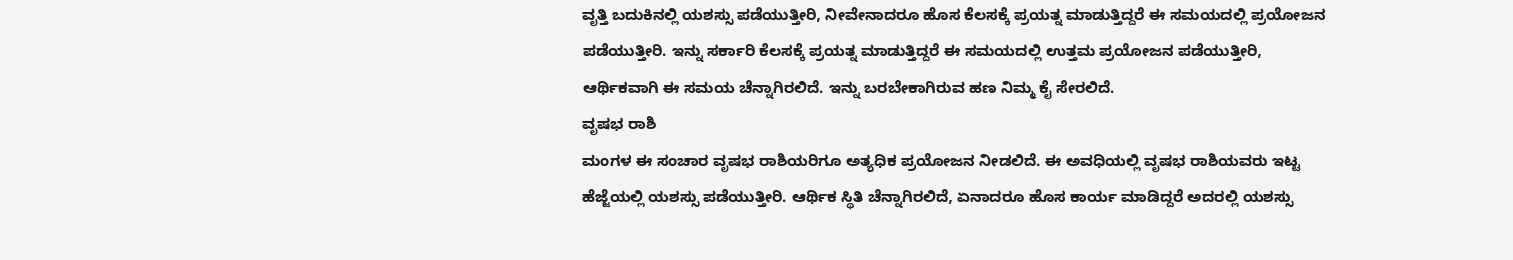ವೃತ್ತಿ ಬದುಕಿನಲ್ಲಿ ಯಶಸ್ಸು ಪಡೆಯುತ್ತೀರಿ, ನೀವೇನಾದರೂ ಹೊಸ ಕೆಲಸಕ್ಕೆ ಪ್ರಯತ್ನ ಮಾಡುತ್ತಿದ್ದರೆ ಈ ಸಮಯದಲ್ಲಿ ಪ್ರಯೋಜನ ಪಡೆಯುತ್ತೀರಿ. ಇನ್ನು ಸರ್ಕಾರಿ ಕೆಲಸಕ್ಕೆ ಪ್ರಯತ್ನ ಮಾಡುತ್ತಿದ್ದರೆ ಈ ಸಮಯದಲ್ಲಿ ಉತ್ತಮ ಪ್ರಯೋಜನ ಪಡೆಯುತ್ತೀರಿ, ಆರ್ಥಿಕವಾಗಿ ಈ ಸಮಯ ಚೆನ್ನಾಗಿರಲಿದೆ. ಇನ್ನು ಬರಬೇಕಾಗಿರುವ ಹಣ ನಿಮ್ಮ ಕೈ ಸೇರಲಿದೆ.
ವೃಷಭ ರಾಶಿ
ಮಂಗಳ ಈ ಸಂಚಾರ ವೃಷಭ ರಾಶಿಯರಿಗೂ ಅತ್ಯಧಿಕ ಪ್ರಯೋಜನ ನೀಡಲಿದೆ. ಈ ಅವಧಿಯಲ್ಲಿ ವೃಷಭ ರಾಶಿಯವರು ಇಟ್ಟ ಹೆಜ್ಜೆಯಲ್ಲಿ ಯಶಸ್ಸು ಪಡೆಯುತ್ತೀರಿ. ಆರ್ಥಿಕ ಸ್ಥಿತಿ ಚೆನ್ನಾಗಿರಲಿದೆ, ಏನಾದರೂ ಹೊಸ ಕಾರ್ಯ ಮಾಡಿದ್ದರೆ ಅದರಲ್ಲಿ ಯಶಸ್ಸು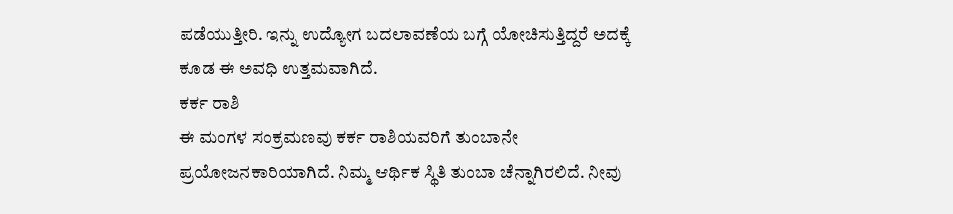ಪಡೆಯುತ್ತೀರಿ. ಇನ್ನು ಉದ್ಯೋಗ ಬದಲಾವಣೆಯ ಬಗ್ಗೆ ಯೋಚಿಸುತ್ತಿದ್ದರೆ ಅದಕ್ಕೆ ಕೂಡ ಈ ಅವಧಿ ಉತ್ತಮವಾಗಿದೆ.
ಕರ್ಕ ರಾಶಿ
ಈ ಮಂಗಳ ಸಂಕ್ರಮಣವು ಕರ್ಕ ರಾಶಿಯವರಿಗೆ ತುಂಬಾನೇ ಪ್ರಯೋಜನಕಾರಿಯಾಗಿದೆ. ನಿಮ್ಮ ಆರ್ಥಿಕ ಸ್ಥಿತಿ ತುಂಬಾ ಚೆನ್ನಾಗಿರಲಿದೆ. ನೀವು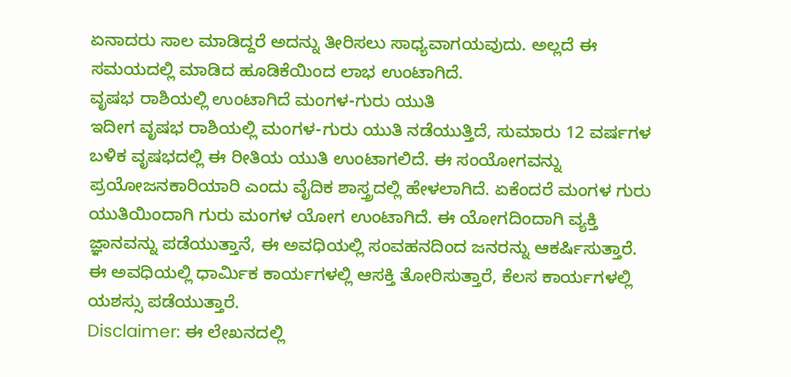ಏನಾದರು ಸಾಲ ಮಾಡಿದ್ದರೆ ಅದನ್ನು ತೀರಿಸಲು ಸಾಧ್ಯವಾಗಯವುದು. ಅಲ್ಲದೆ ಈ ಸಮಯದಲ್ಲಿ ಮಾಡಿದ ಹೂಡಿಕೆಯಿಂದ ಲಾಭ ಉಂಟಾಗಿದೆ.
ವೃಷಭ ರಾಶಿಯಲ್ಲಿ ಉಂಟಾಗಿದೆ ಮಂಗಳ-ಗುರು ಯುತಿ
ಇದೀಗ ವೃಷಭ ರಾಶಿಯಲ್ಲಿ ಮಂಗಳ-ಗುರು ಯುತಿ ನಡೆಯುತ್ತಿದೆ, ಸುಮಾರು 12 ವರ್ಷಗಳ ಬಳಿಕ ವೃಷಭದಲ್ಲಿ ಈ ರೀತಿಯ ಯುತಿ ಉಂಟಾಗಲಿದೆ. ಈ ಸಂಯೋಗವನ್ನು ಪ್ರಯೋಜನಕಾರಿಯಾರಿ ಎಂದು ವೈದಿಕ ಶಾಸ್ತ್ರದಲ್ಲಿ ಹೇಳಲಾಗಿದೆ. ಏಕೆಂದರೆ ಮಂಗಳ ಗುರು ಯುತಿಯಿಂದಾಗಿ ಗುರು ಮಂಗಳ ಯೋಗ ಉಂಟಾಗಿದೆ. ಈ ಯೋಗದಿಂದಾಗಿ ವ್ಯಕ್ತಿ ಜ್ಞಾನವನ್ನು ಪಡೆಯುತ್ತಾನೆ, ಈ ಅವಧಿಯಲ್ಲಿ ಸಂವಹನದಿಂದ ಜನರನ್ನು ಆಕರ್ಷಿಸುತ್ತಾರೆ. ಈ ಅವಧಿಯಲ್ಲಿ ಧಾರ್ಮಿಕ ಕಾರ್ಯಗಳಲ್ಲಿ ಆಸಕ್ತಿ ತೋರಿಸುತ್ತಾರೆ, ಕೆಲಸ ಕಾರ್ಯಗಳಲ್ಲಿ ಯಶಸ್ಸು ಪಡೆಯುತ್ತಾರೆ.
Disclaimer: ಈ ಲೇಖನದಲ್ಲಿ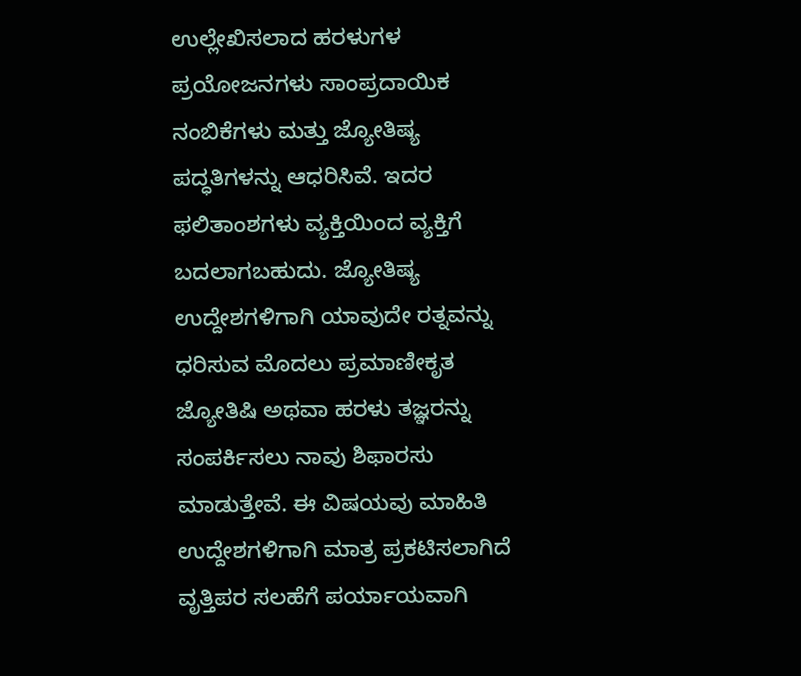ಉಲ್ಲೇಖಿಸಲಾದ ಹರಳುಗಳ ಪ್ರಯೋಜನಗಳು ಸಾಂಪ್ರದಾಯಿಕ ನಂಬಿಕೆಗಳು ಮತ್ತು ಜ್ಯೋತಿಷ್ಯ ಪದ್ಧತಿಗಳನ್ನು ಆಧರಿಸಿವೆ. ಇದರ ಫಲಿತಾಂಶಗಳು ವ್ಯಕ್ತಿಯಿಂದ ವ್ಯಕ್ತಿಗೆ ಬದಲಾಗಬಹುದು. ಜ್ಯೋತಿಷ್ಯ ಉದ್ದೇಶಗಳಿಗಾಗಿ ಯಾವುದೇ ರತ್ನವನ್ನು ಧರಿಸುವ ಮೊದಲು ಪ್ರಮಾಣೀಕೃತ ಜ್ಯೋತಿಷಿ ಅಥವಾ ಹರಳು ತಜ್ಞರನ್ನು ಸಂಪರ್ಕಿಸಲು ನಾವು ಶಿಫಾರಸು ಮಾಡುತ್ತೇವೆ. ಈ ವಿಷಯವು ಮಾಹಿತಿ ಉದ್ದೇಶಗಳಿಗಾಗಿ ಮಾತ್ರ ಪ್ರಕಟಿಸಲಾಗಿದೆ ವೃತ್ತಿಪರ ಸಲಹೆಗೆ ಪರ್ಯಾಯವಾಗಿ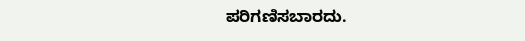ಪರಿಗಣಿಸಬಾರದು.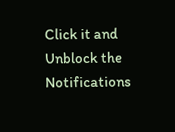Click it and Unblock the Notifications